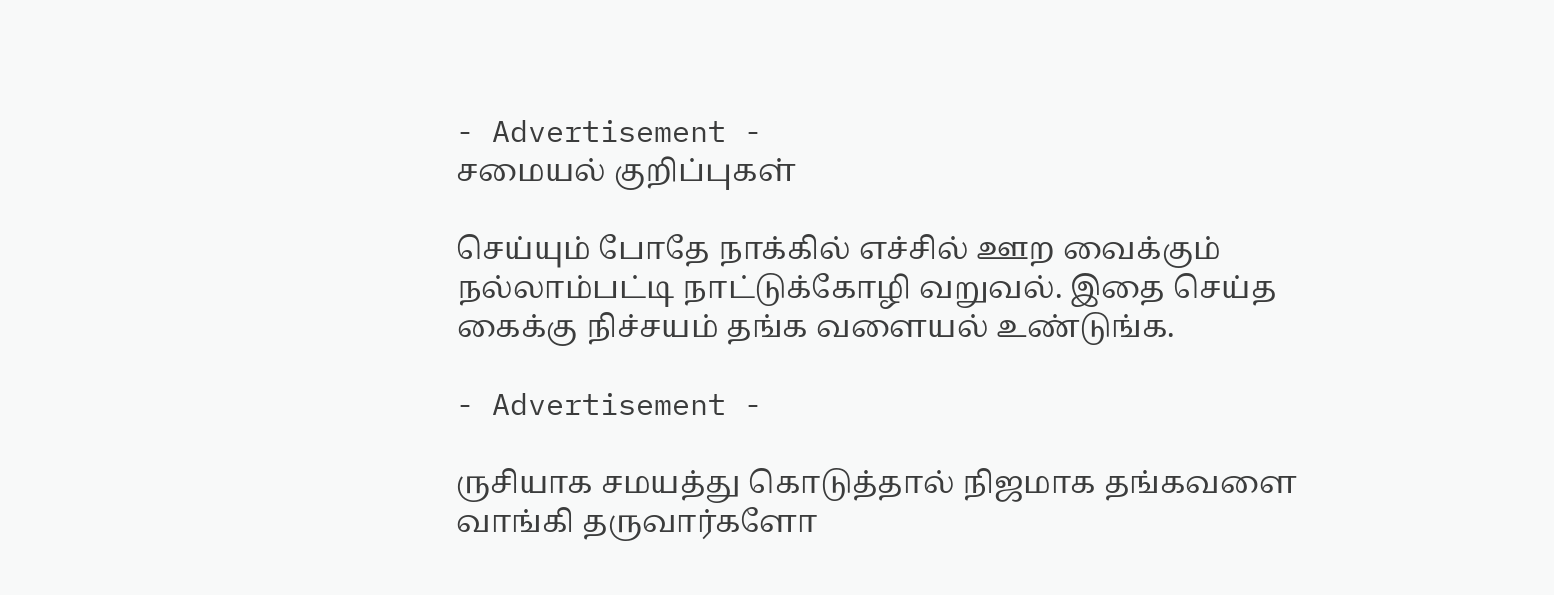- Advertisement -
சமையல் குறிப்புகள்

செய்யும் போதே நாக்கில் எச்சில் ஊற வைக்கும் நல்லாம்பட்டி நாட்டுக்கோழி வறுவல். இதை செய்த கைக்கு நிச்சயம் தங்க வளையல் உண்டுங்க.

- Advertisement -

ருசியாக சமயத்து கொடுத்தால் நிஜமாக தங்கவளை வாங்கி தருவார்களோ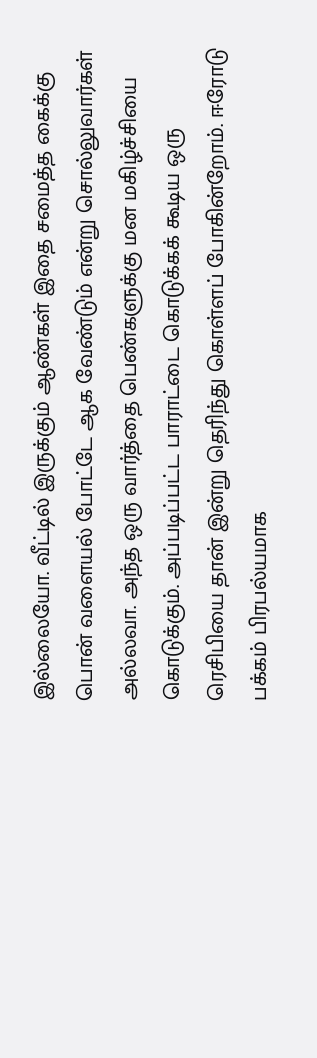இல்லையோ. வீட்டில் இருக்கும் ஆண்கள் இதை சமைத்த கைக்கு பொன் வளையல் போட்டே ஆக வேண்டும் என்று சொல்லுவார்கள் அல்லவா‌. அந்த ஒரு வார்த்தை பெண்களுக்கு மன மகிழ்ச்சியை கொடுக்கும்‌. அப்படிப்பட்ட பாராட்டை கொடுக்கக் கூடிய ஒரு ரெசிபியை தான் இன்று தெரிந்து கொள்ளப் போகின்றோம். ஈரோடு பக்கம் பிரபல்யமாக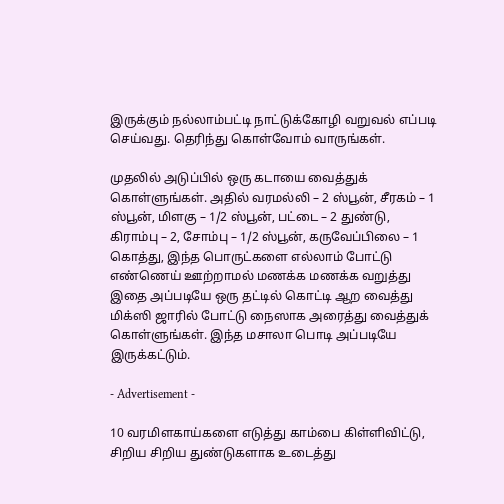இருக்கும் நல்லாம்பட்டி நாட்டுக்கோழி வறுவல் எப்படி செய்வது. தெரிந்து கொள்வோம் வாருங்கள்.

முதலில் அடுப்பில் ஒரு கடாயை வைத்துக் கொள்ளுங்கள். அதில் வரமல்லி – 2 ஸ்பூன், சீரகம் – 1 ஸ்பூன், மிளகு – 1/2 ஸ்பூன், பட்டை – 2 துண்டு, கிராம்பு – 2, சோம்பு – 1/2 ஸ்பூன், கருவேப்பிலை – 1 கொத்து, இந்த பொருட்களை எல்லாம் போட்டு எண்ணெய் ஊற்றாமல் மணக்க மணக்க வறுத்து இதை அப்படியே ஒரு தட்டில் கொட்டி ஆற வைத்து மிக்ஸி ஜாரில் போட்டு நைஸாக அரைத்து வைத்துக் கொள்ளுங்கள். இந்த மசாலா பொடி அப்படியே இருக்கட்டும்.

- Advertisement -

10 வரமிளகாய்களை எடுத்து காம்பை கிள்ளிவிட்டு, சிறிய சிறிய துண்டுகளாக உடைத்து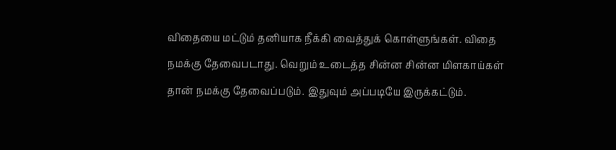விதையை மட்டும் தனியாக நீக்கி வைத்துக் கொள்ளுங்கள். விதை நமக்கு தேவைபடாது. வெறும் உடைத்த சின்ன சின்ன மிளகாய்கள் தான் நமக்கு தேவைப்படும். இதுவும் அப்படியே இருக்கட்டும்.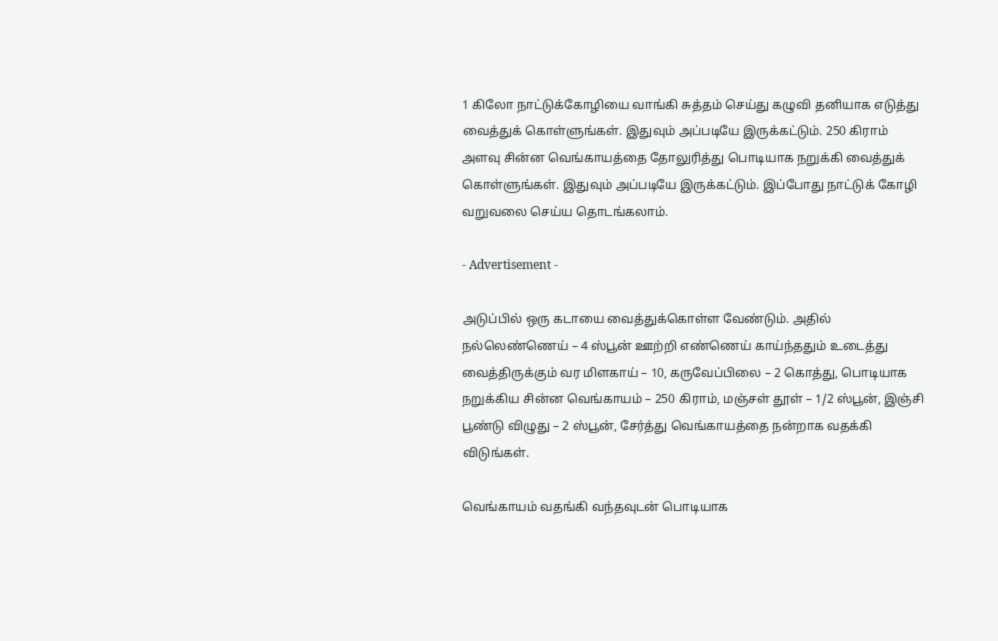1 கிலோ நாட்டுக்கோழியை வாங்கி சுத்தம் செய்து கழுவி தனியாக எடுத்து வைத்துக் கொள்ளுங்கள். இதுவும் அப்படியே இருக்கட்டும். 250 கிராம் அளவு சின்ன வெங்காயத்தை தோலுரித்து பொடியாக நறுக்கி வைத்துக் கொள்ளுங்கள். இதுவும் அப்படியே இருக்கட்டும். இப்போது நாட்டுக் கோழி வறுவலை செய்ய தொடங்கலாம்.

- Advertisement -

அடுப்பில் ஒரு கடாயை வைத்துக்கொள்ள வேண்டும். அதில் நல்லெண்ணெய் – 4 ஸ்பூன் ஊற்றி எண்ணெய் காய்ந்ததும் உடைத்து வைத்திருக்கும் வர மிளகாய் – 10, கருவேப்பிலை – 2 கொத்து, பொடியாக நறுக்கிய சின்ன வெங்காயம் – 250 கிராம், மஞ்சள் தூள் – 1/2 ஸ்பூன், இஞ்சி பூண்டு விழுது – 2 ஸ்பூன், சேர்த்து வெங்காயத்தை நன்றாக வதக்கி விடுங்கள்.

வெங்காயம் வதங்கி வந்தவுடன் பொடியாக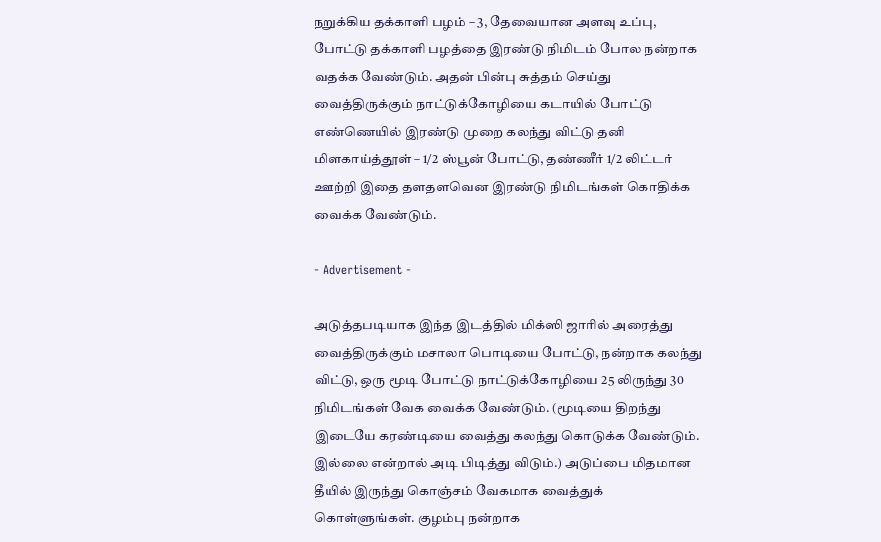நறுக்கிய தக்காளி பழம் – 3, தேவையான அளவு உப்பு, போட்டு தக்காளி பழத்தை இரண்டு நிமிடம் போல நன்றாக வதக்க வேண்டும். அதன் பின்பு சுத்தம் செய்து வைத்திருக்கும் நாட்டுக்கோழியை கடாயில் போட்டு எண்ணெயில் இரண்டு முறை கலந்து விட்டு தனி மிளகாய்த்தூள் – 1/2 ஸ்பூன் போட்டு, தண்ணீர் 1/2 லிட்டர் ஊற்றி இதை தளதளவென இரண்டு நிமிடங்கள் கொதிக்க வைக்க வேண்டும்.

- Advertisement -

அடுத்தபடியாக இந்த இடத்தில் மிக்ஸி ஜாரில் அரைத்து வைத்திருக்கும் மசாலா பொடியை போட்டு, நன்றாக கலந்து விட்டு, ஒரு மூடி போட்டு நாட்டுக்கோழியை 25 லிருந்து 30 நிமிடங்கள் வேக வைக்க வேண்டும். (மூடியை திறந்து இடையே கரண்டியை வைத்து கலந்து கொடுக்க வேண்டும். இல்லை என்றால் அடி பிடித்து விடும்.) அடுப்பை மிதமான தீயில் இருந்து கொஞ்சம் வேகமாக வைத்துக் கொள்ளுங்கள். குழம்பு நன்றாக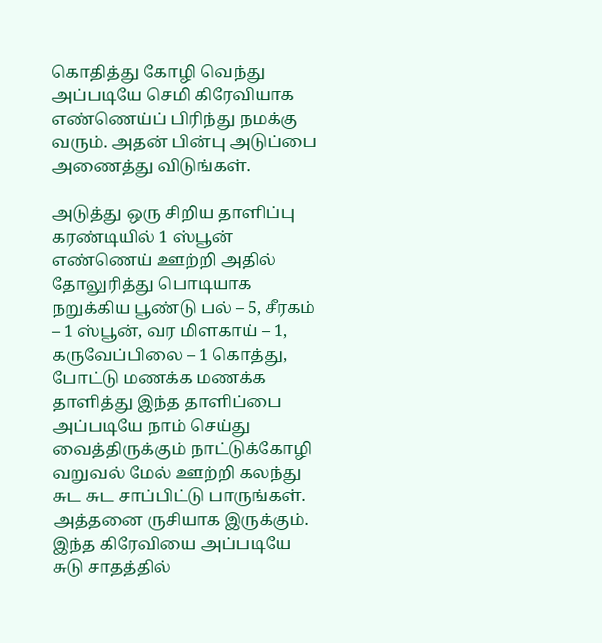கொதித்து கோழி வெந்து அப்படியே செமி கிரேவியாக எண்ணெய்ப் பிரிந்து நமக்கு வரும். அதன் பின்பு அடுப்பை அணைத்து விடுங்கள்.

அடுத்து ஒரு சிறிய தாளிப்பு கரண்டியில் 1 ஸ்பூன் எண்ணெய் ஊற்றி அதில் தோலுரித்து பொடியாக நறுக்கிய பூண்டு பல் – 5, சீரகம் – 1 ஸ்பூன், வர மிளகாய் – 1, கருவேப்பிலை – 1 கொத்து, போட்டு மணக்க மணக்க தாளித்து இந்த தாளிப்பை அப்படியே நாம் செய்து வைத்திருக்கும் நாட்டுக்கோழி வறுவல் மேல் ஊற்றி கலந்து சுட சுட சாப்பிட்டு பாருங்கள். அத்தனை ருசியாக இருக்கும். இந்த கிரேவியை அப்படியே சுடு சாதத்தில்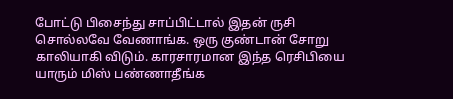போட்டு பிசைந்து சாப்பிட்டால் இதன் ருசி சொல்லவே வேணாங்க. ஒரு குண்டான் சோறு காலியாகி விடும். காரசாரமான இந்த ரெசிபியை யாரும் மிஸ் பண்ணாதீங்க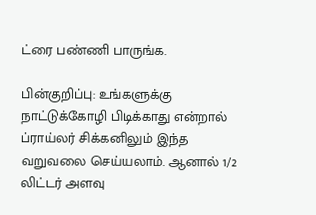ட்ரை பண்ணி பாருங்க.

பின்குறிப்பு: உங்களுக்கு நாட்டுக்கோழி பிடிக்காது என்றால் ப்ராய்லர் சிக்கனிலும் இந்த வறுவலை செய்யலாம். ஆனால் 1/2 லிட்டர் அளவு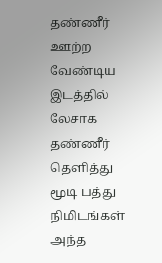தண்ணீர் ஊற்ற வேண்டிய இடத்தில் லேசாக தண்ணீர் தெளித்து மூடி பத்து நிமிடங்கள் அந்த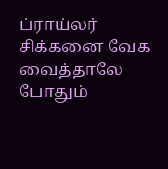ப்ராய்லர் சிக்கனை வேக வைத்தாலே போதும்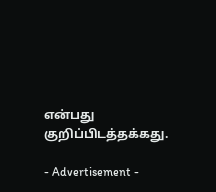என்பது குறிப்பிடத்தக்கது.

- Advertisement -